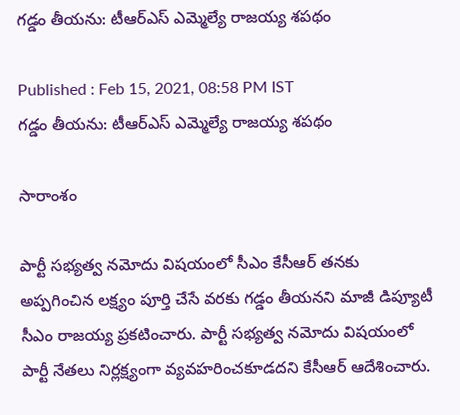గడ్డం తీయను: టీఆర్ఎస్ ఎమ్మెల్యే రాజయ్య శపథం

Published : Feb 15, 2021, 08:58 PM IST
గడ్డం తీయను: టీఆర్ఎస్ ఎమ్మెల్యే రాజయ్య శపథం

సారాంశం

పార్టీ సభ్యత్వ నమోదు విషయంలో సీఎం కేసీఆర్ తనకు అప్పగించిన లక్ష్యం పూర్తి చేసే వరకు గడ్డం తీయనని మాజీ డిప్యూటీ సీఎం రాజయ్య ప్రకటించారు. పార్టీ సభ్యత్వ నమోదు విషయంలో పార్టీ నేతలు నిర్లక్ష్యంగా వ్యవహరించకూడదని కేసీఆర్ ఆదేశించారు.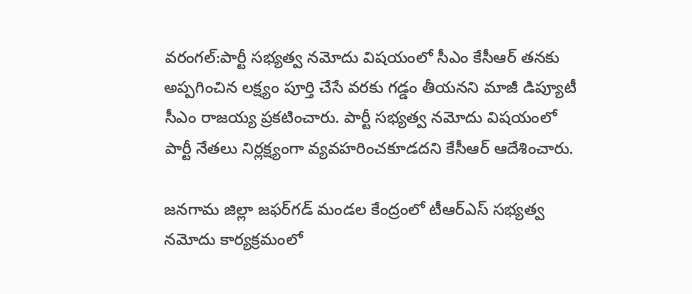వరంగల్:పార్టీ సభ్యత్వ నమోదు విషయంలో సీఎం కేసీఆర్ తనకు అప్పగించిన లక్ష్యం పూర్తి చేసే వరకు గడ్డం తీయనని మాజీ డిప్యూటీ సీఎం రాజయ్య ప్రకటించారు. పార్టీ సభ్యత్వ నమోదు విషయంలో పార్టీ నేతలు నిర్లక్ష్యంగా వ్యవహరించకూడదని కేసీఆర్ ఆదేశించారు.

జనగామ జిల్లా జఫర్‌గడ్ మండల కేంద్రంలో టీఆర్ఎస్ సభ్యత్వ నమోదు కార్యక్రమంలో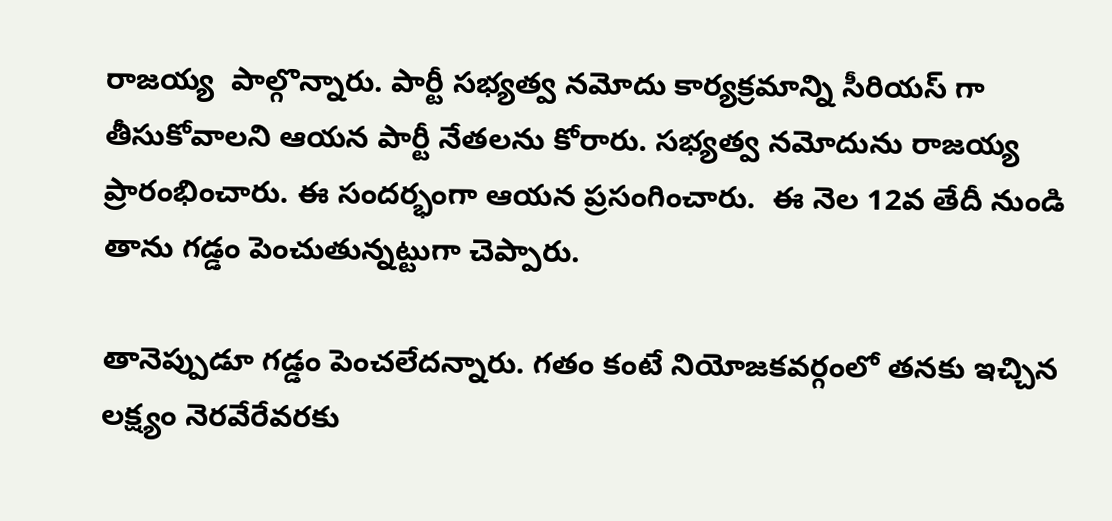రాజయ్య  పాల్గొన్నారు. పార్టీ సభ్యత్వ నమోదు కార్యక్రమాన్ని సీరియస్ గా  తీసుకోవాలని ఆయన పార్టీ నేతలను కోరారు. సభ్యత్వ నమోదును రాజయ్య ప్రారంభించారు. ఈ సందర్భంగా ఆయన ప్రసంగించారు.  ఈ నెల 12వ తేదీ నుండి తాను గడ్డం పెంచుతున్నట్టుగా చెప్పారు.

తానెప్పుడూ గడ్డం పెంచలేదన్నారు. గతం కంటే నియోజకవర్గంలో తనకు ఇచ్చిన లక్ష్యం నెరవేరేవరకు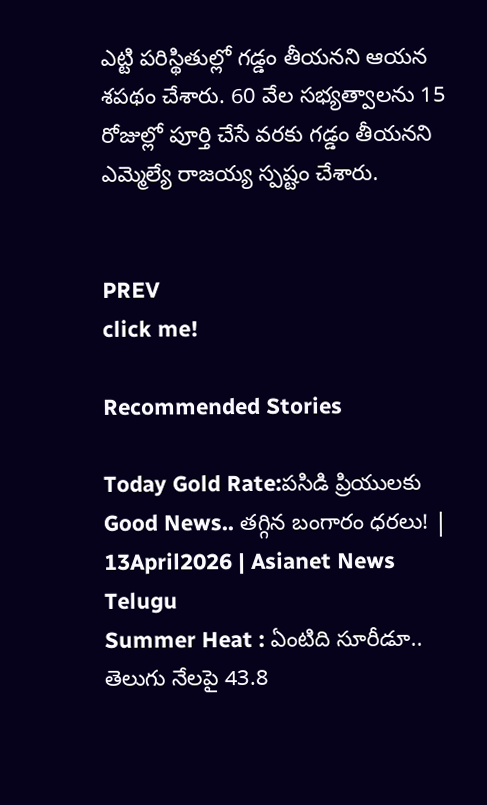ఎట్టి పరిస్థితుల్లో గడ్డం తీయనని ఆయన శపథం చేశారు. 60 వేల సభ్యత్వాలను 15 రోజుల్లో పూర్తి చేసే వరకు గడ్డం తీయనని ఎమ్మెల్యే రాజయ్య స్పష్టం చేశారు.


PREV
click me!

Recommended Stories

Today Gold Rate:పసిడి ప్రియులకు Good News.. తగ్గిన బంగారం ధరలు! | 13April2026 | Asianet News Telugu
Summer Heat : ఏంటిది సూరీడూ.. తెలుగు నేలపై 43.8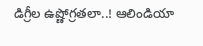డిగ్రీల ఉష్ణోగ్రతలా..! ఆలిండియా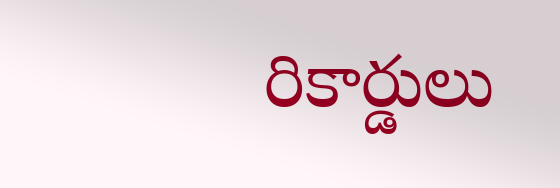రికార్డులు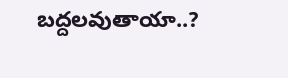బద్దలవుతాయా..?